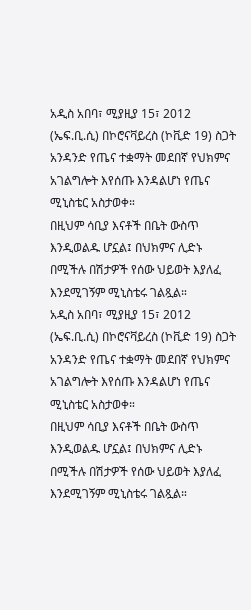አዲስ አበባ፣ ሚያዚያ 15፣ 2012 (ኤፍ.ቢ.ሲ) በኮሮናቫይረስ (ኮቪድ 19) ስጋት አንዳንድ የጤና ተቋማት መደበኛ የህክምና አገልግሎት እየሰጡ እንዳልሆነ የጤና ሚኒስቴር አስታወቀ።
በዚህም ሳቢያ እናቶች በቤት ውስጥ እንዲወልዱ ሆኗል፤ በህክምና ሊድኑ በሚችሉ በሽታዎች የሰው ህይወት እያለፈ እንደሚገኝም ሚኒስቴሩ ገልጿል።
አዲስ አበባ፣ ሚያዚያ 15፣ 2012 (ኤፍ.ቢ.ሲ) በኮሮናቫይረስ (ኮቪድ 19) ስጋት አንዳንድ የጤና ተቋማት መደበኛ የህክምና አገልግሎት እየሰጡ እንዳልሆነ የጤና ሚኒስቴር አስታወቀ።
በዚህም ሳቢያ እናቶች በቤት ውስጥ እንዲወልዱ ሆኗል፤ በህክምና ሊድኑ በሚችሉ በሽታዎች የሰው ህይወት እያለፈ እንደሚገኝም ሚኒስቴሩ ገልጿል።